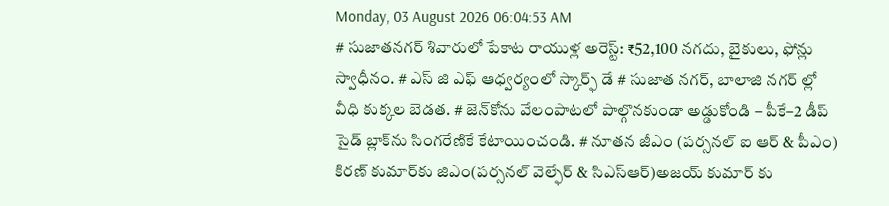Monday, 03 August 2026 06:04:53 AM
# సుజాతనగర్ శివారులో పేకాట రాయుళ్ల అరెస్ట్: ₹52,100 నగదు, బైకులు, ఫోన్లు స్వాధీనం. # ఎస్ జి ఎఫ్ ఆధ్వర్యంలో స్కార్ఫ్ డే # సుజాత నగర్, బాలాజి నగర్ ల్లో వీధి కుక్కల బెడత. # జెన్‌కోను వేలంపాటలో పాల్గొనకుండా అడ్డుకోండి – పీకే–2 డీప్ సైడ్ బ్లాక్‌ను సింగరేణికే కేటాయించండి. # నూతన జీఎం (పర్సనల్ ఐ ఆర్ & పీఎం) కిరణ్ కుమార్‌కు జిఎం(పర్సనల్ వెల్ఫేర్ & సిఎస్ఆర్)అజయ్ కుమార్ కు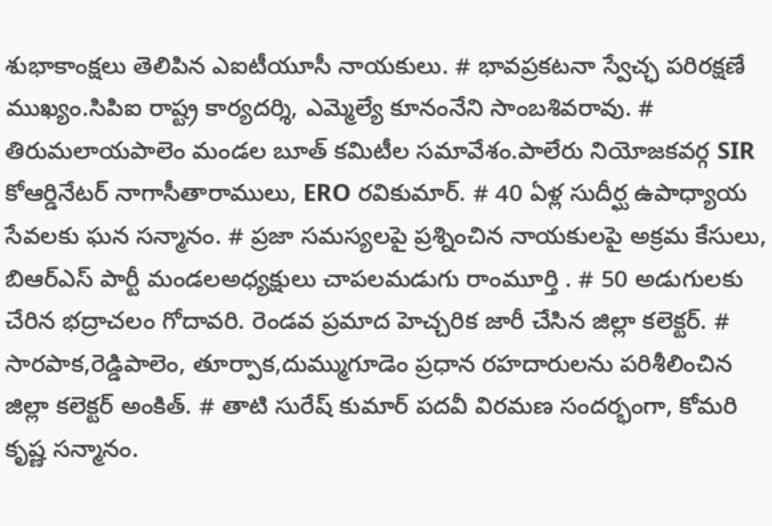శుభాకాంక్షలు తెలిపిన ఎఐటీయూసీ నాయకులు. # భావప్రకటనా స్వేచ్ఛ పరిరక్షణే ముఖ్యం.సిపిఐ రాష్ట్ర కార్యదర్శి, ఎమ్మెల్యే కూనంనేని సాంబశివరావు. # తిరుమలాయపాలెం మండల బూత్ కమిటీల సమావేశం.పాలేరు నియోజకవర్గ SIR కోఆర్డినేటర్ నాగాసీతారాములు, ERO రవికుమార్. # 40 ఏళ్ల సుదీర్ఘ ఉపాధ్యాయ సేవలకు ఘన సన్మానం. # ప్రజా సమస్యలపై ప్రశ్నించిన నాయకులపై అక్రమ కేసులు, బిఆర్ఎస్ పార్టీ మండలఅధ్యక్షులు చాపలమడుగు రాంమూర్తి . # 50 అడుగులకు చేరిన భద్రాచలం గోదావరి. రెండవ ప్రమాద హెచ్చరిక జారీ చేసిన జిల్లా కలెక్టర్. # సారపాక,రెడ్డిపాలెం, తూర్పాక,దుమ్ముగూడెం ప్రధాన రహదారులను పరిశీలించిన జిల్లా కలెక్టర్ అంకిత్. # తాటి సురేష్ కుమార్ పదవీ విరమణ సందర్భంగా, కోమరి కృష్ణ సన్మానం.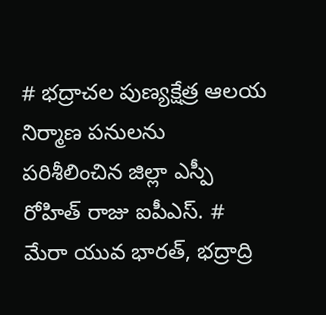# భద్రాచల పుణ్యక్షేత్ర ఆలయ నిర్మాణ పనులను పరిశీలించిన జిల్లా ఎస్పీ రోహిత్ రాజు ఐపీఎస్. # మేరా యువ భారత్, భద్రాద్రి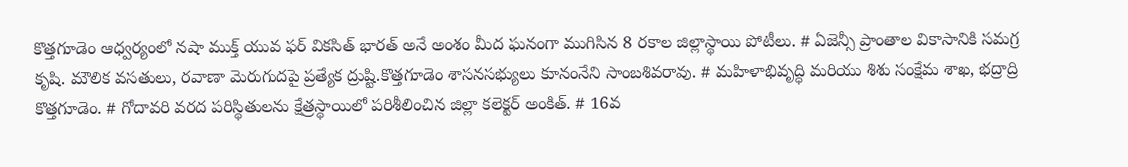కొత్తగూడెం ఆధ్వర్యంలో నషా ముక్త్ యువ ఫర్ వికసిత్ భారత్ అనే అంశం మీద ఘనంగా ముగిసిన 8 రకాల జిల్లాస్థాయి పోటీలు. # ఏజెన్సీ ప్రాంతాల వికాసానికి సమగ్ర కృషి. మౌలిక వసతులు, రవాణా మెరుగుదపై ప్రత్యేక ద్రుష్టి.కొత్తగూడెం శాసనసభ్యులు కూనంనేని సాంబశివరావు. # మహిళాభివృద్ధి మరియు శిశు సంక్షేమ శాఖ, భద్రాద్రి కొత్తగూడెం. # గోదావరి వరద పరిస్థితులను క్షేత్రస్థాయిలో పరిశీలించిన జిల్లా కలెక్టర్ అంకిత్. # 16వ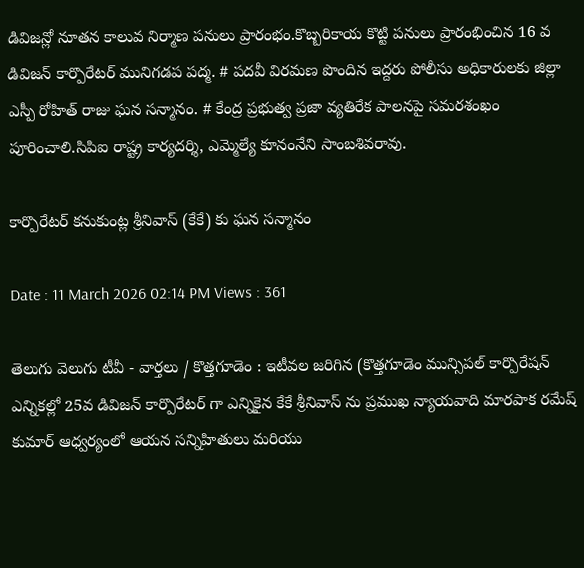డివిజన్లో నూతన కాలువ నిర్మాణ పనులు ప్రారంభం.కొబ్బరికాయ కొట్టి పనులు ప్రారంభించిన 16 వ డివిజన్ కార్పొరేటర్ మునిగడప పద్మ. # పదవీ విరమణ పొందిన ఇద్దరు పోలీసు అధికారులకు జిల్లా ఎస్పీ రోహిత్ రాజు ఘన సన్మానం. # కేంద్ర ప్రభుత్వ ప్రజా వ్యతిరేక పాలనపై సమరశంఖం పూరించాలి.సిపిఐ రాష్ట్ర కార్యదర్శి, ఎమ్మెల్యే కూనంనేని సాంబశివరావు.

కార్పొరేటర్ కనుకుంట్ల శ్రీనివాస్ (కేకే) కు ఘన సన్మానం

Date : 11 March 2026 02:14 PM Views : 361

తెలుగు వెలుగు టీవీ - వార్తలు / కొత్తగూడెం : ఇటీవల జరిగిన (కొత్తగూడెం మున్సిపల్ కార్పొరేషన్ ఎన్నికల్లో 25వ డివిజన్ కార్పొరేటర్ గా ఎన్నికైన కేకే శ్రీనివాస్ ను ప్రముఖ న్యాయవాది మారపాక రమేష్ కుమార్ ఆధ్వర్యంలో ఆయన సన్నిహితులు మరియు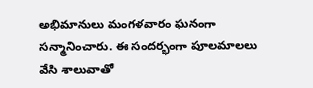అభిమానులు మంగళవారం ఘనంగా సన్మానించారు. ఈ సందర్భంగా పూలమాలలు వేసి శాలువాతో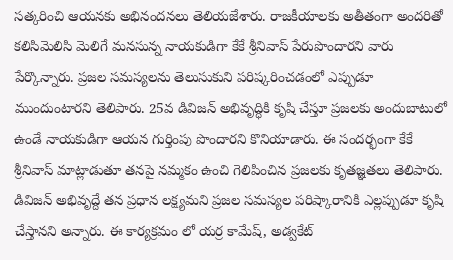సత్కరించి ఆయనకు అభినందనలు తెలియజేశారు. రాజకీయాలకు అతీతంగా అందరితో కలిసిమెలిసి మెలిగే మనసున్న నాయకుడిగా కేకే శ్రీనివాస్ పేరుపొందారని వారు పేర్కొన్నారు. ప్రజల సమస్యలను తెలుసుకుని పరిష్కరించడంలో ఎప్పుడూ ముందుంటారని తెలిపారు. 25వ డివిజన్ అభివృద్ధికి కృషి చేస్తూ ప్రజలకు అందుబాటులో ఉండే నాయకుడిగా ఆయన గుర్తింపు పొందారని కొనియాడారు. ఈ సందర్భంగా కేకే శ్రీనివాస్ మాట్లాడుతూ తనపై నమ్మకం ఉంచి గెలిపించిన ప్రజలకు కృతజ్ఞతలు తెలిపారు. డివిజన్ అభివృద్దే తన ప్రధాన లక్ష్యమని ప్రజల సమస్యల పరిష్కారానికి ఎల్లప్పుడూ కృషి చేస్తానని అన్నారు. ఈ కార్యక్రమం లో యర్ర కామేష్, అడ్వకేట్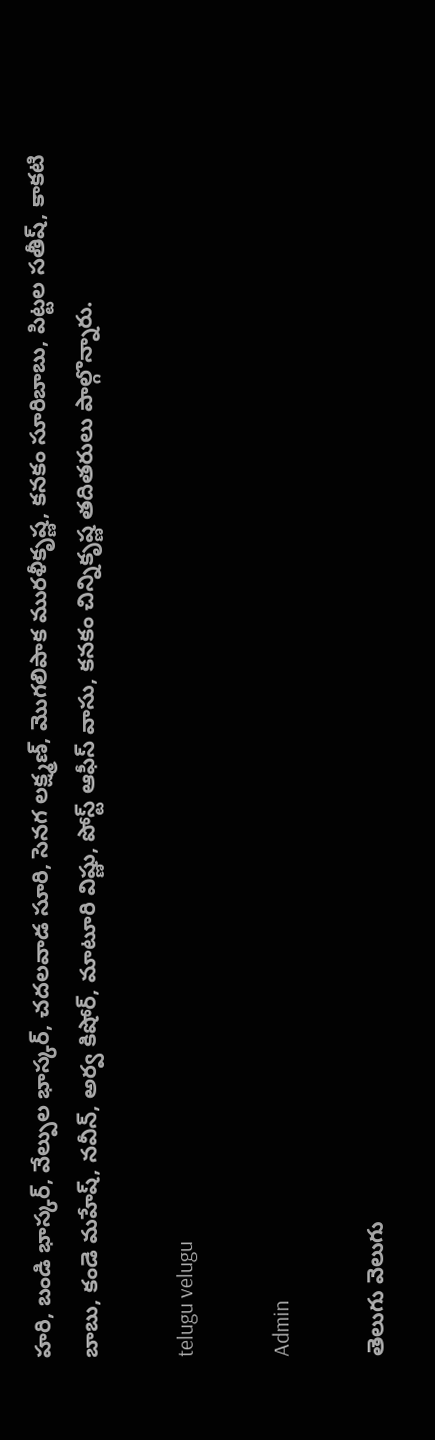హరి, బండి భాస్కర్, వేల్పుల భాస్కర్, చదలవాడ సూరి, సెనగ లక్ష్మణ్, మొగలిపాక మురళీకృష్ణ, కనకం సూరిబాబు, పిట్టల సతీష్, కాకటి బాబు, కండె మహేష్, నవీన్, అర్వ కిషోర్, మాటూరి విష్ణు, పోస్ట్ ఆఫీస్ వాసు, కనకం చిన్నికృష్ణ తదితరులు పాల్గొన్నారు.

telugu velugu

Admin

తెలుగు వెలుగు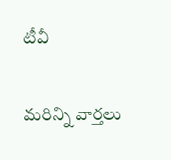టీవీ

మరిన్ని వార్తలు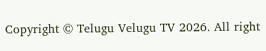Copyright © Telugu Velugu TV 2026. All right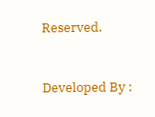Reserved.



Developed By :